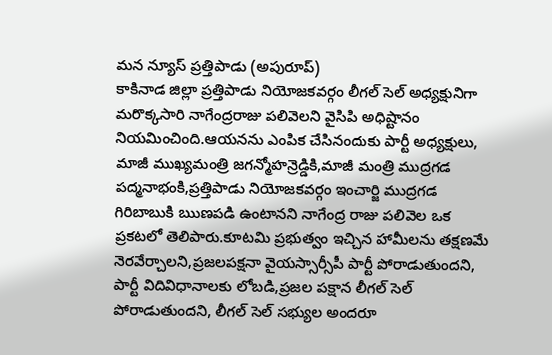మన న్యూస్ ప్రత్తిపాడు (అపురూప్)
కాకినాడ జిల్లా ప్రత్తిపాడు నియోజకవర్గం లీగల్ సెల్ అధ్యక్షునిగా మరొక్కసారి నాగేంద్రరాజు పలివెలని వైసిపి అధిష్టానం నియమించింది.ఆయనను ఎంపిక చేసినందుకు పార్టీ అధ్యక్షులు, మాజీ ముఖ్యమంత్రి జగన్మోహన్రెడ్డికి,మాజీ మంత్రి ముద్రగడ పద్మనాభంకి,ప్రత్తిపాడు నియోజకవర్గం ఇంచార్జి ముద్రగడ గిరిబాబుకి ఋణపడి ఉంటానని నాగేంద్ర రాజు పలివెల ఒక ప్రకటలో తెలిపారు.కూటమి ప్రభుత్వం ఇచ్చిన హామీలను తక్షణమే నెరవేర్చాలని,ప్రజలపక్షనా వైయస్సార్సీపీ పార్టీ పోరాడుతుందని,
పార్టీ విదివిధానాలకు లోబడి,ప్రజల పక్షాన లీగల్ సెల్ పోరాడుతుందని, లీగల్ సెల్ సభ్యుల అందరూ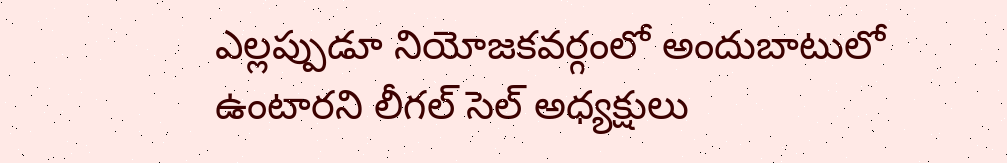ఎల్లప్పుడూ నియోజకవర్గంలో అందుబాటులో ఉంటారని లీగల్ సెల్ అధ్యక్షులు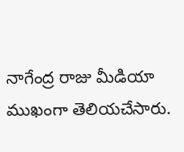నాగేంద్ర రాజు మీడియా ముఖంగా తెలియచేసారు.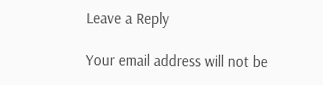Leave a Reply

Your email address will not be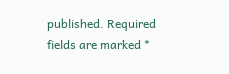published. Required fields are marked *